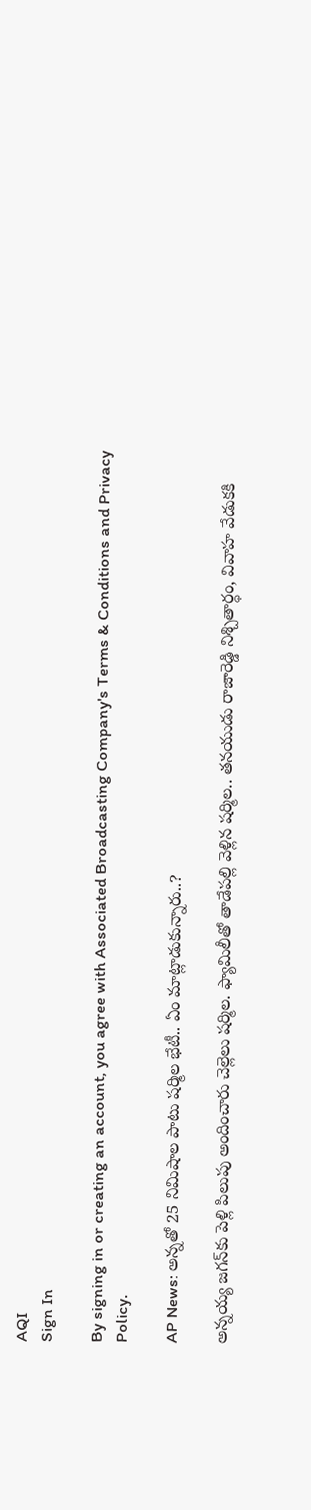AQI
Sign In

By signing in or creating an account, you agree with Associated Broadcasting Company's Terms & Conditions and Privacy Policy.

AP News: అన్నతో 25 నిమిషాల పాటు షర్మిల భేటీ.. ఏం మాట్లాడుకున్నారు..?

అన్నయ్య జగన్‌కు పెళ్లి పిలుపు అందించారు చెల్లెలు షర్మిల. ఫ్యామిలీతో తాడేపల్లి వెళ్లిన షర్మిల.. తనయుడు రాజారెడ్డి నిశ్చితార్ధం, వివాహ వేడుకకి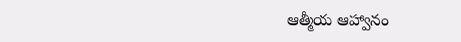ఆత్మీయ ఆహ్వానం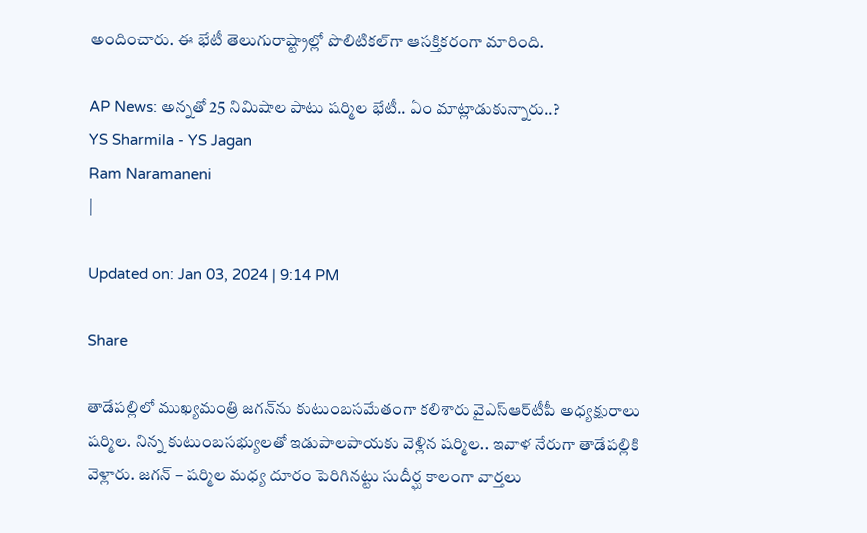అందించారు. ఈ భేటీ తెలుగురాష్ట్రాల్లో పొలిటికల్‌గా ఆసక్తికరంగా మారింది.

AP News: అన్నతో 25 నిమిషాల పాటు షర్మిల భేటీ.. ఏం మాట్లాడుకున్నారు..?
YS Sharmila - YS Jagan
Ram Naramaneni
|

Updated on: Jan 03, 2024 | 9:14 PM

Share

తాడేపల్లిలో ముఖ్యమంత్రి జగన్‌ను కుటుంబసమేతంగా కలిశారు వైఎస్‌ఆర్‌టీపీ అధ్యక్షురాలు షర్మిల. నిన్న కుటుంబసభ్యులతో ఇడుపాలపాయకు వెళ్లిన షర్మిల.. ఇవాళ నేరుగా తాడేపల్లికి వెళ్లారు. జగన్‌ – షర్మిల మధ్య దూరం పెరిగినట్టు సుదీర్ఘ కాలంగా వార్తలు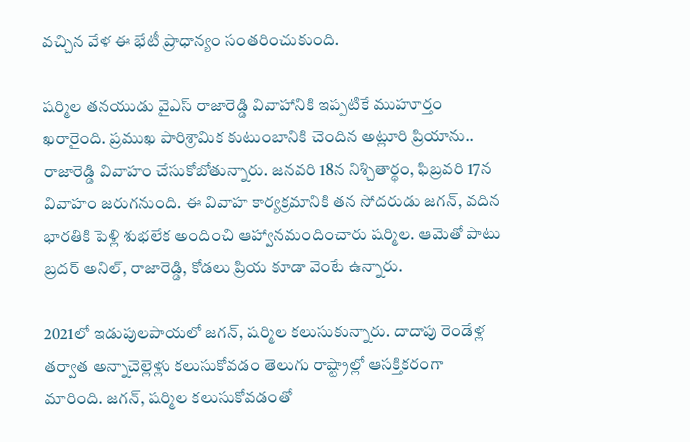వచ్చిన వేళ ఈ భేటీ ప్రాధాన్యం సంతరించుకుంది.

షర్మిల తనయుడు వైఎస్ రాజారెడ్డి వివాహానికి ఇప్పటికే ముహూర్తం ఖరారైంది. ప్రముఖ పారిశ్రామిక కుటుంబానికి చెందిన అట్లూరి ప్రియాను.. రాజారెడ్డి వివాహం చేసుకోబోతున్నారు. జనవరి 18న నిశ్చితార్థం, ఫిబ్రవరి 17న వివాహం జరుగనుంది. ఈ వివాహ కార్యక్రమానికి తన సోదరుడు జగన్, వదిన భారతికి పెళ్లి శుభలేక అందించి ఆహ్వానమందించారు షర్మిల. ఆమెతో పాటు బ్రదర్ అనిల్‌, రాజారెడ్డి, కోడలు ప్రియ కూడా వెంటే ఉన్నారు.

2021లో ఇడుపులపాయలో జగన్‌, షర్మిల కలుసుకున్నారు. దాదాపు రెండేళ్ల తర్వాత అన్నాచెల్లెళ్లు కలుసుకోవడం తెలుగు రాష్ట్రాల్లో ఆసక్తికరంగా మారింది. జగన్, షర్మిల కలుసుకోవడంతో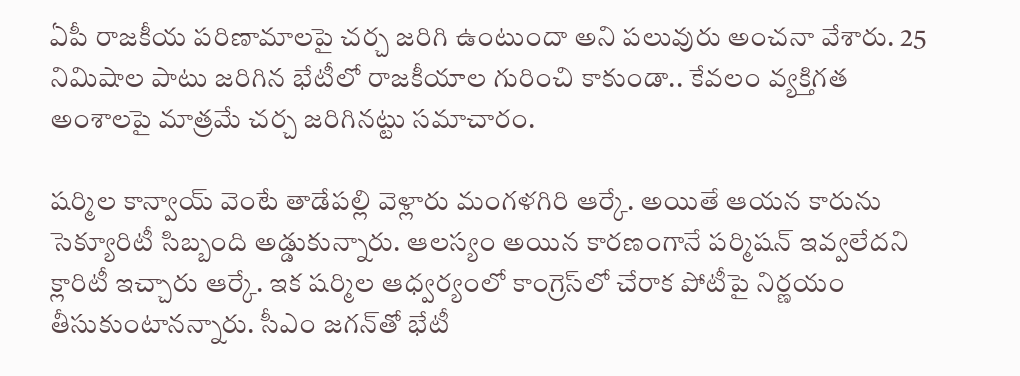ఏపీ రాజకీయ పరిణామాలపై చర్చ జరిగి ఉంటుందా అని పలువురు అంచనా వేశారు. 25 నిమిషాల పాటు జరిగిన భేటీలో రాజకీయాల గురించి కాకుండా.. కేవలం వ్యక్తిగత అంశాలపై మాత్రమే చర్చ జరిగినట్టు సమాచారం.

షర్మిల కాన్వాయ్‌ వెంటే తాడేపల్లి వెళ్లారు మంగళగిరి ఆర్కే. అయితే ఆయన కారును సెక్యూరిటీ సిబ్బంది అడ్డుకున్నారు. ఆలస్యం అయిన కారణంగానే పర్మిషన్ ఇవ్వలేదని క్లారిటీ ఇచ్చారు ఆర్కే. ఇక షర్మిల ఆధ్వర్యంలో కాంగ్రెస్‌లో చేరాక పోటీపై నిర్ణయం తీసుకుంటానన్నారు. సీఎం జగన్‌తో భేటీ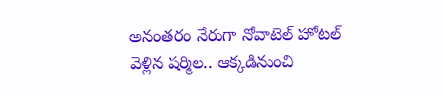అనంతరం నేరుగా నోవాటెల్‌ హోటల్‌ వెళ్లిన షర్మిల.. ఆక్కడినుంచి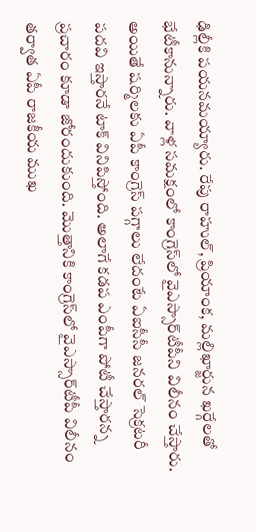ఢిల్లీకి పయనమయ్యారు. రేపు రాహుల్, ప్రియాంక, మల్లిఖార్జున ఖర్గేలతో భేటీకానున్నారు. వాళ్ల సమక్షంలో కాంగ్రెస్‌లో వైఎస్సార్‌టీపీని విలీనం చేస్తారు. అయితే షర్మిలకు ఏపీ కాంగ్రెస్‌ పగ్గాలు లేదంటే ఏఐసీసీ జనరల్ సెక్రటరీ పదవి ఇస్తారనే టాక్ వినిపిస్తోంది. అలాగే కడప ఎంపీగా పోటీ చేస్తారన్న ప్రచారం కూడా జోరందుకుంది. మొత్తానికి కాంగ్రెస్‌లో వైఎస్సార్‌టీపీ విలీనం తర్వాత ఏపీ రాజకీయ ముఖ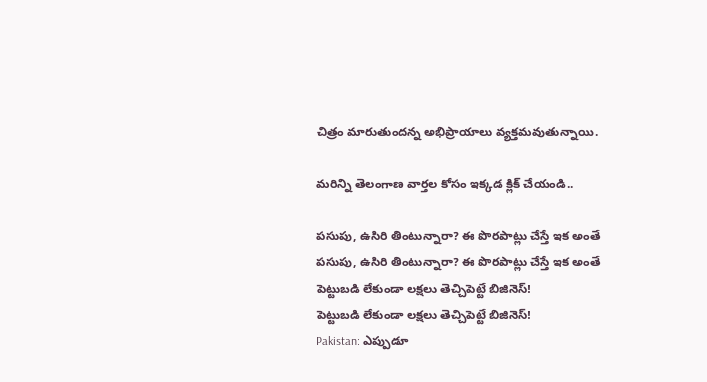చిత్రం మారుతుందన్న అభిప్రాయాలు వ్యక్తమవుతున్నాయి.

మరిన్ని తెలంగాణ వార్తల కోసం ఇక్కడ క్లిక్ చేయండి..

పసుపు, ఉసిరి తింటున్నారా? ఈ పొరపాట్లు చేస్తే ఇక అంతే
పసుపు, ఉసిరి తింటున్నారా? ఈ పొరపాట్లు చేస్తే ఇక అంతే
పెట్టుబడి లేకుండా లక్షలు తెచ్చిపెట్టే బిజినెస్‌!
పెట్టుబడి లేకుండా లక్షలు తెచ్చిపెట్టే బిజినెస్‌!
Pakistan: ఎప్పుడూ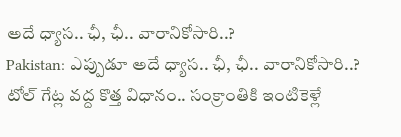అదే ధ్యాస.. ఛీ, ఛీ.. వారానికోసారి..?
Pakistan: ఎప్పుడూ అదే ధ్యాస.. ఛీ, ఛీ.. వారానికోసారి..?
టోల్ గేట్ల వద్ద కొత్త విధానం.. సంక్రాంతికి ఇంటికెళ్లే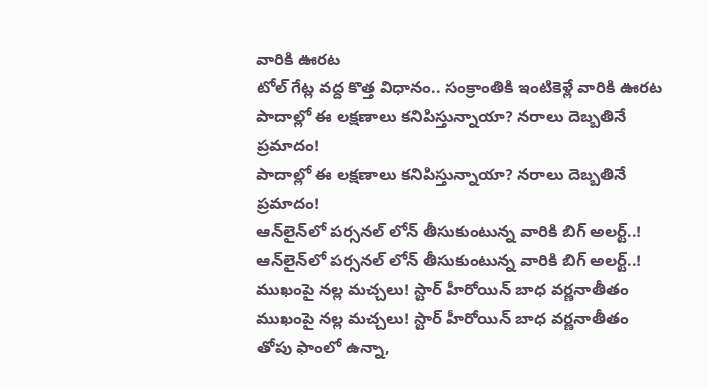వారికి ఊరట
టోల్ గేట్ల వద్ద కొత్త విధానం.. సంక్రాంతికి ఇంటికెళ్లే వారికి ఊరట
పాదాల్లో ఈ లక్షణాలు కనిపిస్తున్నాయా? నరాలు దెబ్బతినే ప్రమాదం!
పాదాల్లో ఈ లక్షణాలు కనిపిస్తున్నాయా? నరాలు దెబ్బతినే ప్రమాదం!
ఆన్‌లైన్‌లో పర్సనల్‌ లోన్‌ తీసుకుంటున్న వారికి బిగ్‌ అలర్ట్‌..!
ఆన్‌లైన్‌లో పర్సనల్‌ లోన్‌ తీసుకుంటున్న వారికి బిగ్‌ అలర్ట్‌..!
ముఖంపై నల్ల మచ్చలు! స్టార్ హీరోయిన్ బాధ వర్ణనాతీతం
ముఖంపై నల్ల మచ్చలు! స్టార్ హీరోయిన్ బాధ వర్ణనాతీతం
తోపు ఫాంలో ఉన్నా,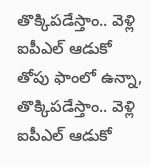తొక్కిపడేస్తాం.. వెళ్లి ఐపీఎల్ ఆడుకో
తోపు ఫాంలో ఉన్నా, తొక్కిపడేస్తాం.. వెళ్లి ఐపీఎల్ ఆడుకో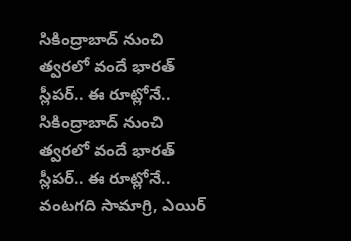సికింద్రాబాద్ నుంచి త్వరలో వందే భారత్ స్లీపర్.. ఈ రూట్లోనే..
సికింద్రాబాద్ నుంచి త్వరలో వందే భారత్ స్లీపర్.. ఈ రూట్లోనే..
వంటగది సామాగ్రి, ఎయిర్‌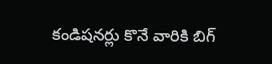కండిషనర్లు కొనే వారికి బిగ్‌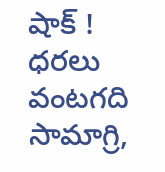షాక్‌ ! ధరలు
వంటగది సామాగ్రి,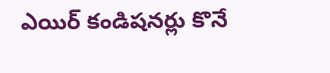ఎయిర్‌ కండిషనర్లు కొనే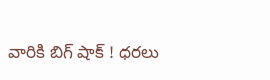వారికి బిగ్‌ షాక్‌ ! ధరలు